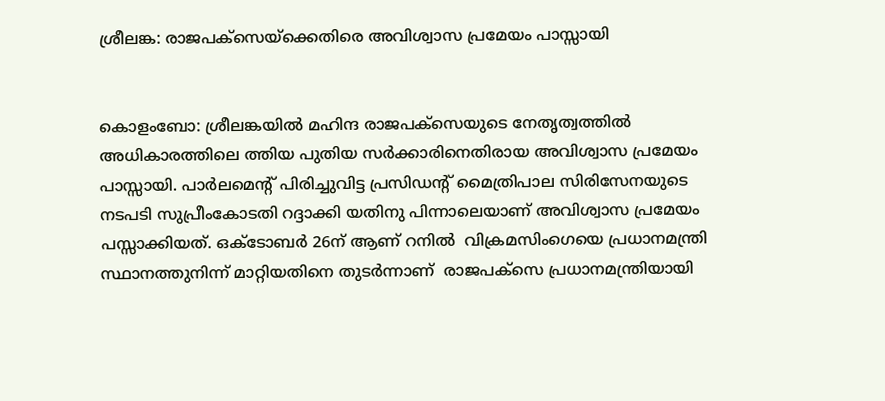ശ്രീലങ്ക: രാജപക്‌സെയ്‌ക്കെതിരെ അവിശ്വാസ പ്രമേയം പാസ്സായി


കൊളംബോ: ശ്രീലങ്കയില്‍ മഹിന്ദ രാജപക്‌സെയുടെ നേതൃത്വത്തില്‍ അധികാരത്തിലെ ത്തിയ പുതിയ സര്‍ക്കാരിനെതിരായ അവിശ്വാസ പ്രമേയം പാസ്സായി. പാര്‍ലമെന്റ് പിരിച്ചുവിട്ട പ്രസിഡന്റ് മൈത്രിപാല സിരിസേനയുടെ നടപടി സുപ്രീംകോടതി റദ്ദാക്കി യതിനു പിന്നാലെയാണ് അവിശ്വാസ പ്രമേയം പസ്സാക്കിയത്. ഒക്ടോബര്‍ 26ന് ആണ് റനില്‍  വിക്രമസിംഗെയെ പ്രധാനമന്ത്രി സ്ഥാനത്തുനിന്ന് മാറ്റിയതിനെ തുടര്‍ന്നാണ്  രാജപക്‌സെ പ്രധാനമന്ത്രിയായി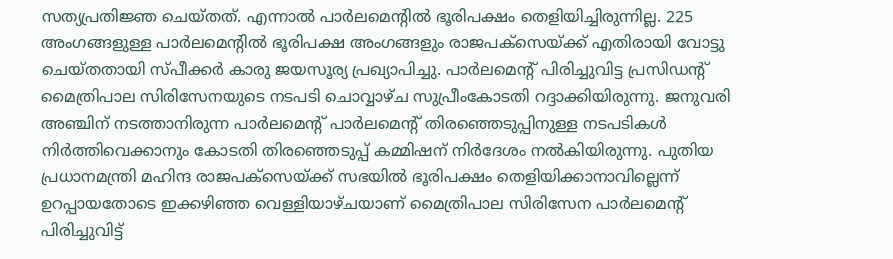സത്യപ്രതിജ്ഞ ചെയ്തത്. എന്നാല്‍ പാര്‍ലമെന്റില്‍ ഭൂരിപക്ഷം തെളിയിച്ചിരുന്നില്ല. 225 അംഗങ്ങളുള്ള പാര്‍ലമെന്റില്‍ ഭൂരിപക്ഷ അംഗങ്ങളും രാജപക്‌സെയ്ക്ക് എതിരായി വോട്ടു ചെയ്തതായി സ്പീക്കര്‍ കാരു ജയസൂര്യ പ്രഖ്യാപിച്ചു. പാര്‍ലമെന്റ് പിരിച്ചുവിട്ട പ്രസിഡന്റ് മൈത്രിപാല സിരിസേനയുടെ നടപടി ചൊവ്വാഴ്ച സുപ്രീംകോടതി റദ്ദാക്കിയിരുന്നു. ജനുവരി അഞ്ചിന് നടത്താനിരുന്ന പാര്‍ലമെന്റ് പാര്‍ലമെന്റ് തിരഞ്ഞെടുപ്പിനുള്ള നടപടികള്‍ നിര്‍ത്തിവെക്കാനും കോടതി തിരഞ്ഞെടുപ്പ് കമ്മിഷന് നിര്‍ദേശം നല്‍കിയിരുന്നു. പുതിയ പ്രധാനമന്ത്രി മഹിന്ദ രാജപക്‌സെയ്ക്ക് സഭയില്‍ ഭൂരിപക്ഷം തെളിയിക്കാനാവില്ലെന്ന് ഉറപ്പായതോടെ ഇക്കഴിഞ്ഞ വെള്ളിയാഴ്ചയാണ് മൈത്രിപാല സിരിസേന പാര്‍ലമെന്റ് പിരിച്ചുവിട്ട്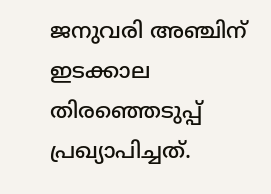ജനുവരി അഞ്ചിന് ഇടക്കാല തിരഞ്ഞെടുപ്പ് പ്രഖ്യാപിച്ചത്.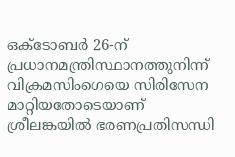ഒക്ടോബര്‍ 26-ന് പ്രധാനമന്ത്രിസ്ഥാനത്തുനിന്ന് വിക്രമസിംഗെയെ സിരിസേന മാറ്റിയതോടെയാണ് ശ്രീലങ്കയില്‍ ഭരണപ്രതിസന്ധി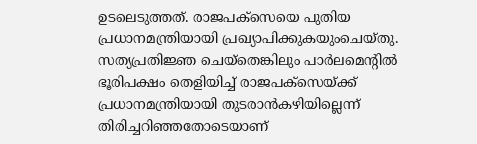ഉടലെടുത്തത്. രാജപക്‌സെയെ പുതിയ പ്രധാനമന്ത്രിയായി പ്രഖ്യാപിക്കുകയുംചെയ്തു. സത്യപ്രതിജ്ഞ ചെയ്‌തെങ്കിലും പാര്‍ലമെന്റില്‍ ഭൂരിപക്ഷം തെളിയിച്ച് രാജപക്‌സെയ്ക്ക് പ്രധാനമന്ത്രിയായി തുടരാന്‍കഴിയില്ലെന്ന് തിരിച്ചറിഞ്ഞതോടെയാണ്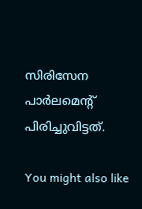സിരിസേന പാര്‍ലമെന്റ് പിരിച്ചുവിട്ടത്.

You might also like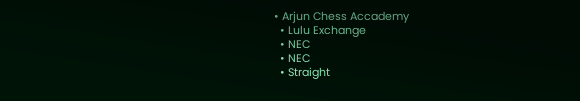• Arjun Chess Accademy
  • Lulu Exchange
  • NEC
  • NEC
  • Straight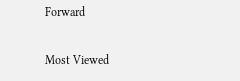Forward

Most Viewed